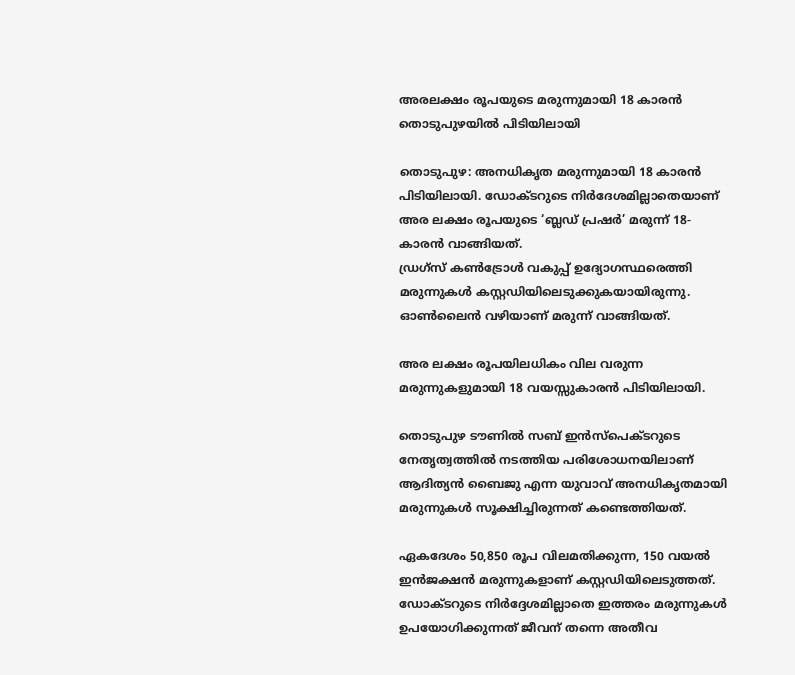അരലക്ഷം രൂപയുടെ മരുന്നുമായി 18 കാരൻ തൊടുപുഴയിൽ പിടിയിലായി

തൊടുപുഴ: അനധികൃത മരുന്നുമായി 18 കാരൻ പിടിയിലായി. ഡോക്ടറുടെ നിര്‍ദേശമില്ലാതെയാണ് അര ലക്ഷം രൂപയുടെ ‘ബ്ലഡ് പ്രഷര്‍’ മരുന്ന് 18-കാരൻ വാങ്ങിയത്.
ഡ്രഗ്സ് കണ്‍ട്രോള്‍ വകുപ്പ് ഉദ്യോഗസ്ഥരെത്തി മരുന്നുകള്‍ കസ്റ്റഡിയിലെടുക്കുകയായിരുന്നു. ഓണ്‍ലൈൻ വഴിയാണ് മരുന്ന് വാങ്ങിയത്.

അര ലക്ഷം രൂപയിലധികം വില വരുന്ന മരുന്നുകളുമായി 18 വയസ്സുകാരൻ പിടിയിലായി.

തൊടുപുഴ ടൗണില്‍ സബ് ഇൻസ്പെക്ടറുടെ നേതൃത്വത്തില്‍ നടത്തിയ പരിശോധനയിലാണ് ആദിത്യൻ ബൈജു എന്ന യുവാവ് അനധികൃതമായി മരുന്നുകള്‍ സൂക്ഷിച്ചിരുന്നത് കണ്ടെത്തിയത്.

ഏകദേശം 50,850 രൂപ വിലമതിക്കുന്ന, 150 വയല്‍ ഇൻജക്ഷൻ മരുന്നുകളാണ് കസ്റ്റഡിയിലെടുത്തത്.
ഡോക്ടറുടെ നിർദ്ദേശമില്ലാതെ ഇത്തരം മരുന്നുകള്‍ ഉപയോഗിക്കുന്നത് ജീവന് തന്നെ അതീവ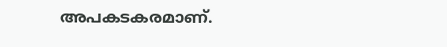അപകടകരമാണ്.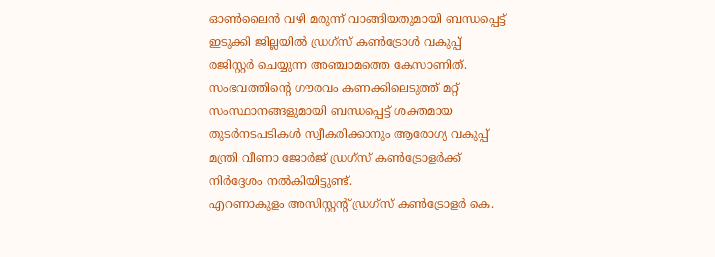ഓണ്‍ലൈൻ വഴി മരുന്ന് വാങ്ങിയതുമായി ബന്ധപ്പെട്ട് ഇടുക്കി ജില്ലയില്‍ ഡ്രഗ്സ് കണ്‍ട്രോള്‍ വകുപ്പ് രജിസ്റ്റർ ചെയ്യുന്ന അഞ്ചാമത്തെ കേസാണിത്. സംഭവത്തിന്റെ ഗൗരവം കണക്കിലെടുത്ത് മറ്റ് സംസ്ഥാനങ്ങളുമായി ബന്ധപ്പെട്ട് ശക്തമായ തുടർനടപടികള്‍ സ്വീകരിക്കാനും ആരോഗ്യ വകുപ്പ് മന്ത്രി വീണാ ജോർജ് ഡ്രഗ്സ് കണ്‍ട്രോളർക്ക് നിർദ്ദേശം നല്‍കിയിട്ടുണ്ട്.
എറണാകുളം അസിസ്റ്റന്റ് ഡ്രഗ്സ് കണ്‍ട്രോളർ കെ.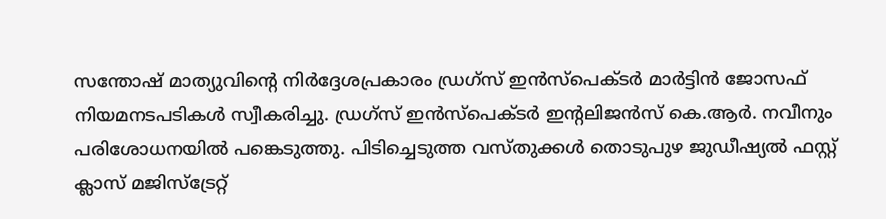സന്തോഷ് മാത്യുവിന്റെ നിർദ്ദേശപ്രകാരം ഡ്രഗ്സ് ഇൻസ്പെക്ടർ മാർട്ടിൻ ജോസഫ് നിയമനടപടികള്‍ സ്വീകരിച്ചു. ഡ്രഗ്സ് ഇൻസ്പെക്ടർ ഇന്റലിജൻസ് കെ.ആർ. നവീനും പരിശോധനയില്‍ പങ്കെടുത്തു. പിടിച്ചെടുത്ത വസ്തുക്കള്‍ തൊടുപുഴ ജുഡീഷ്യല്‍ ഫസ്റ്റ് ക്ലാസ് മജിസ്ട്രേറ്റ്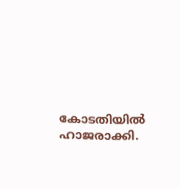കോടതിയില്‍ ഹാജരാക്കി.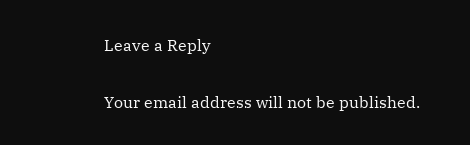Leave a Reply

Your email address will not be published.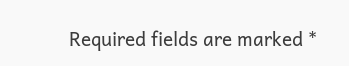Required fields are marked *